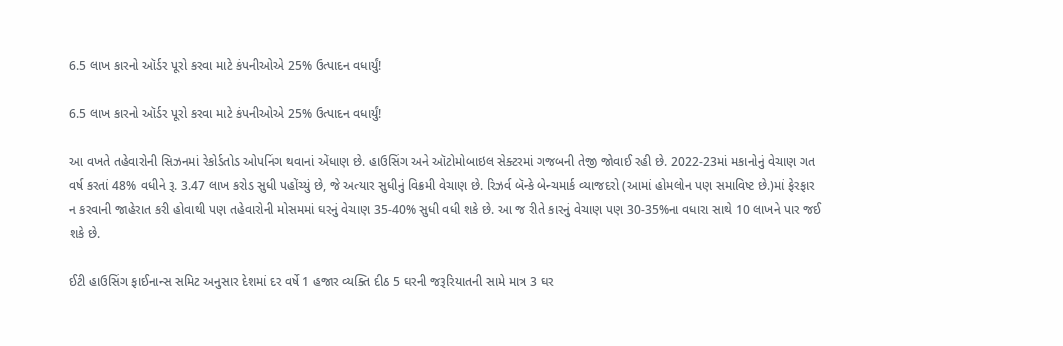6.5 લાખ કારનો ઑર્ડર પૂરો કરવા માટે કંપનીઓએ 25% ઉત્પાદન વધાર્યું!

6.5 લાખ કારનો ઑર્ડર પૂરો કરવા માટે કંપનીઓએ 25% ઉત્પાદન વધાર્યું!

આ વખતે તહેવારોની સિઝનમાં રેકોર્ડતોડ ઓપનિંગ થવાનાં એંધાણ છે. હાઉસિંગ અને ઑટોમોબાઇલ સેક્ટરમાં ગજબની તેજી જોવાઈ રહી છે. 2022-23માં મકાનોનું વેચાણ ગત વર્ષ કરતાં 48% વધીને રૂ. 3.47 લાખ કરોડ સુધી પહોંચ્યું છે, જે અત્યાર સુધીનું વિક્રમી વેચાણ છે. રિઝર્વ બૅન્કે બેન્ચમાર્ક વ્યાજદરો (આમાં હોમલોન પણ સમાવિષ્ટ છે.)માં ફેરફાર ન કરવાની જાહેરાત કરી હોવાથી પણ તહેવારોની મોસમમાં ઘરનું વેચાણ 35-40% સુધી વધી શકે છે. આ જ રીતે કારનું વેચાણ પણ 30-35%ના વધારા સાથે 10 લાખને પાર જઈ શકે છે.

ઈટી હાઉસિંગ ફાઈનાન્સ સમિટ અનુસાર દેશમાં દર વર્ષે 1 હજાર વ્યક્તિ દીઠ 5 ઘરની જરૂરિયાતની સામે માત્ર 3 ઘર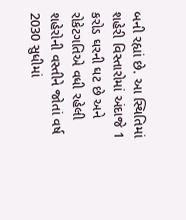બની રહ્યાં છે. આ સ્થિતિમાં શહેરી વિસ્તારોમાં અંદાજે 1 કરોડ ઘરની ઘટ છે અને રોકેટગતિએ વધી રહેલી શહેરોની વસ્તીને જોતાં વર્ષ 2030 સુધીમાં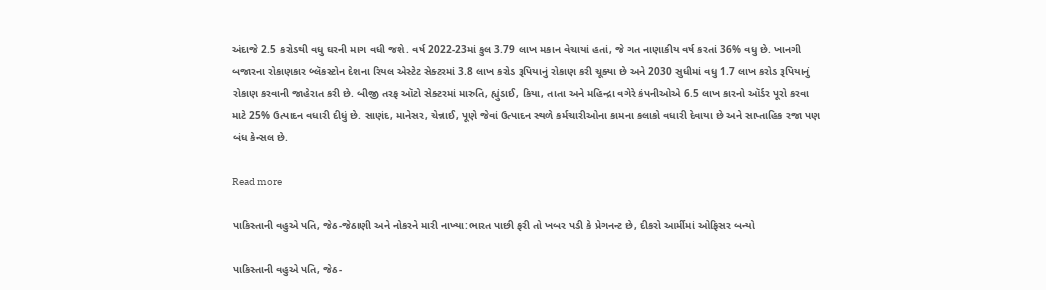અંદાજે 2.5 કરોડથી વધુ ઘરની માગ વધી જશે. વર્ષ 2022-23માં કુલ 3.79 લાખ મકાન વેચાયાં હતાં, જે ગત નાણાકીય વર્ષ કરતાં 36% વધુ છે. ખાનગી બજારના રોકાણકાર બ્લૅકસ્ટોન દેશના રિયલ એસ્ટેટ સેક્ટરમાં 3.8 લાખ કરોડ રૂપિયાનું રોકાણ કરી ચૂક્યા છે અને 2030 સુધીમાં વધુ 1.7 લાખ કરોડ રૂપિયાનું રોકાણ કરવાની જાહેરાત કરી છે. બીજી તરફ ઑટો સેક્ટરમાં મારુતિ, હ્યુંડાઈ, કિયા, તાતા અને મહિન્દ્રા વગેરે કંપનીઓએ 6.5 લાખ કારનો ઑર્ડર પૂરો કરવા માટે 25% ઉત્પાદન વધારી દીધું છે. સાણંદ, માનેસર, ચેન્નાઈ, પૂણે જેવાં ઉત્પાદન સ્થળે કર્મચારીઓના કામના કલાકો વધારી દેવાયા છે અને સાપ્તાહિક રજા પણ બંધ કેન્સલ છે.

Read more

પાકિસ્તાની વહુએ પતિ, જેઠ-જેઠાણી અને નોકરને મારી નાખ્યા:ભારત પાછી ફરી તો ખબર પડી કે પ્રેગનન્ટ છે, દીકરો આર્મીમાં ઓફિસર બન્યો

પાકિસ્તાની વહુએ પતિ, જેઠ-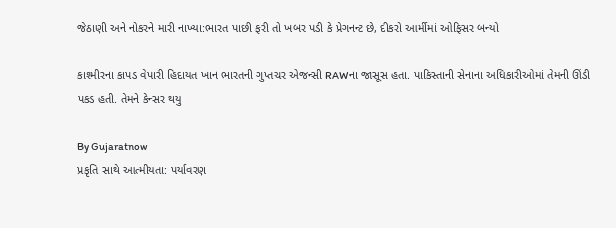જેઠાણી અને નોકરને મારી નાખ્યા:ભારત પાછી ફરી તો ખબર પડી કે પ્રેગનન્ટ છે, દીકરો આર્મીમાં ઓફિસર બન્યો

કાશ્મીરના કાપડ વેપારી હિદાયત ખાન ભારતની ગુપ્તચર એજન્સી RAWના જાસૂસ હતા. પાકિસ્તાની સેનાના અધિકારીઓમાં તેમની ઊંડી પકડ હતી. તેમને કેન્સર થયુ

By Gujaratnow
પ્રકૃતિ સાથે આત્મીયતા: પર્યાવરણ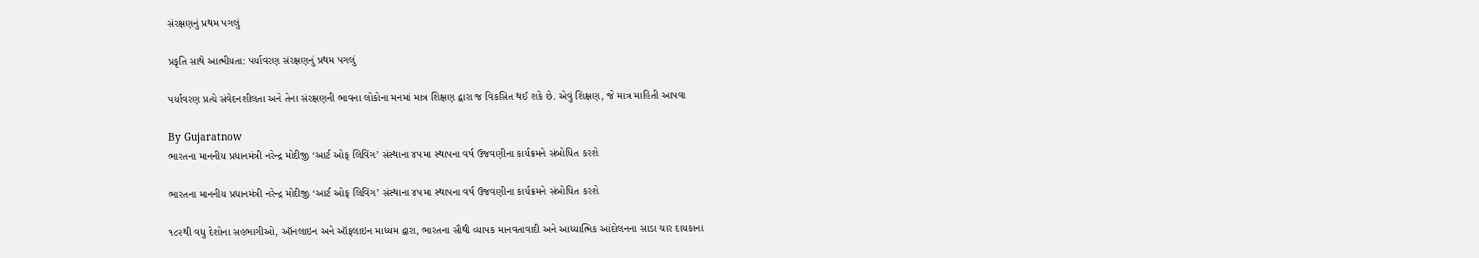સંરક્ષણનું પ્રથમ પગલું

પ્રકૃતિ સાથે આત્મીયતા: પર્યાવરણ સંરક્ષણનું પ્રથમ પગલું

પર્યાવરણ પ્રત્યે સંવેદનશીલતા અને તેના સંરક્ષણની ભાવના લોકોના મનમાં માત્ર શિક્ષણ દ્વારા જ વિકસિત થઈ શકે છે. એવું શિક્ષણ, જે માત્ર માહિતી આપવા

By Gujaratnow
ભારતના માનનીય પ્રધાનમંત્રી નરેન્દ્ર મોદીજી ‘આર્ટ ઓફ લિવિંગ’ સંસ્થાના ૪૫મા સ્થાપના વર્ષ ઉજવણીના કાર્યક્રમને સંબોધિત કરશે

ભારતના માનનીય પ્રધાનમંત્રી નરેન્દ્ર મોદીજી ‘આર્ટ ઓફ લિવિંગ’ સંસ્થાના ૪૫મા સ્થાપના વર્ષ ઉજવણીના કાર્યક્રમને સંબોધિત કરશે

૧૮૨થી વધુ દેશોના સહભાગીઓ, ઑનલાઇન અને ઑફલાઇન માધ્યમ દ્વારા, ભારતના સૌથી વ્યાપક માનવતાવાદી અને આધ્યાત્મિક આંદોલનના સાડા ચાર દાયકાના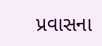પ્રવાસના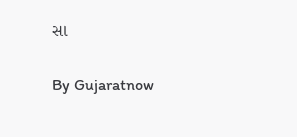સા

By Gujaratnow